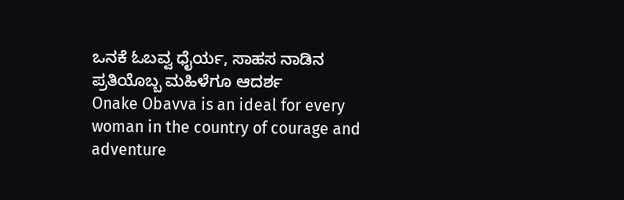ಒನಕೆ ಓಬವ್ವ ಧೈರ್ಯ, ಸಾಹಸ ನಾಡಿನ ಪ್ರತಿಯೊಬ್ಬ ಮಹಿಳೆಗೂ ಆದರ್ಶ
Onake Obavva is an ideal for every woman in the country of courage and adventure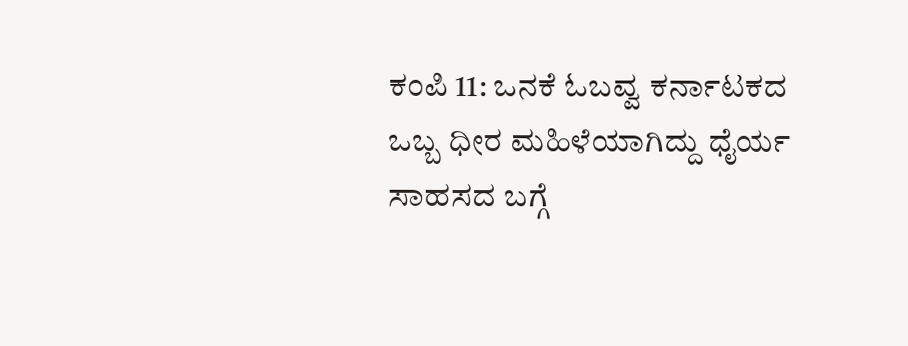ಕಂಪಿ 11: ಒನಕೆ ಓಬವ್ವ ಕರ್ನಾಟಕದ ಒಬ್ಬ ಧೀರ ಮಹಿಳೆಯಾಗಿದ್ದು ಧೈರ್ಯ ಸಾಹಸದ ಬಗ್ಗೆ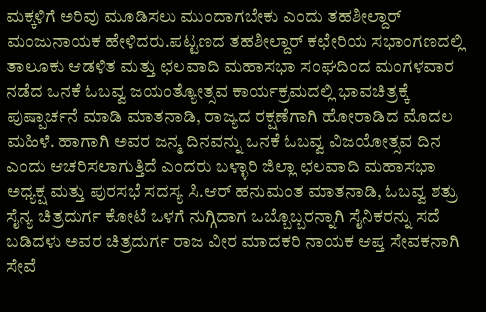ಮಕ್ಕಳಿಗೆ ಅರಿವು ಮೂಡಿಸಲು ಮುಂದಾಗಬೇಕು ಎಂದು ತಹಶೀಲ್ದಾರ್ ಮಂಜುನಾಯಕ ಹೇಳಿದರು.ಪಟ್ಟಣದ ತಹಶೀಲ್ದಾರ್ ಕಛೇರಿಯ ಸಭಾಂಗಣದಲ್ಲಿ ತಾಲೂಕು ಆಡಳಿತ ಮತ್ತು ಛಲವಾದಿ ಮಹಾಸಭಾ ಸಂಘದಿಂದ ಮಂಗಳವಾರ ನಡೆದ ಒನಕೆ ಓಬವ್ವ ಜಯಂತ್ಯೋತ್ಸವ ಕಾರ್ಯಕ್ರಮದಲ್ಲಿ ಭಾವಚಿತ್ರಕ್ಕೆ ಪುಷ್ಪಾರ್ಚನೆ ಮಾಡಿ ಮಾತನಾಡಿ, ರಾಜ್ಯದ ರಕ್ಷಣೆಗಾಗಿ ಹೋರಾಡಿದ ಮೊದಲ ಮಹಿಳೆ. ಹಾಗಾಗಿ ಅವರ ಜನ್ಮ ದಿನವನ್ನು ಒನಕೆ ಓಬವ್ವ ವಿಜಯೋತ್ಸವ ದಿನ ಎಂದು ಆಚರಿಸಲಾಗುತ್ತಿದೆ ಎಂದರು ಬಳ್ಳಾರಿ ಜಿಲ್ಲಾ ಛಲವಾದಿ ಮಹಾಸಭಾ ಅಧ್ಯಕ್ಷ ಮತ್ತು ಪುರಸಭೆ ಸದಸ್ಯ ಸಿ.ಆರ್ ಹನುಮಂತ ಮಾತನಾಡಿ, ಓಬವ್ವ ಶತ್ರು ಸೈನ್ಯ ಚಿತ್ರದುರ್ಗ ಕೋಟೆ ಒಳಗೆ ನುಗ್ಗಿದಾಗ ಒಬ್ಬೊಬ್ಬರನ್ನಾಗಿ ಸೈನಿಕರನ್ನು ಸದೆ ಬಡಿದಳು ಅವರ ಚಿತ್ರದುರ್ಗ ರಾಜ ವೀರ ಮಾದಕರಿ ನಾಯಕ ಆಪ್ತ ಸೇವಕನಾಗಿ ಸೇವೆ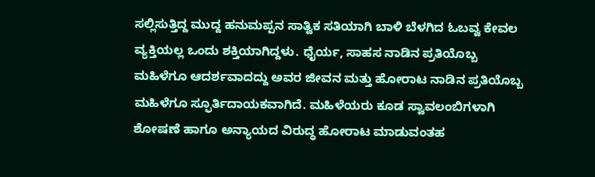ಸಲ್ಲಿಸುತ್ತಿದ್ದ ಮುದ್ದ ಹನುಮಪ್ಪನ ಸಾತ್ವಿಕ ಸತಿಯಾಗಿ ಬಾಳಿ ಬೆಳಗಿದ ಓಬವ್ವ ಕೇವಲ ವ್ಯಕ್ತಿಯಲ್ಲ ಒಂದು ಶಕ್ತಿಯಾಗಿದ್ದಳು. ಧೈರ್ಯ, ಸಾಹಸ ನಾಡಿನ ಪ್ರತಿಯೊಬ್ಬ ಮಹಿಳೆಗೂ ಆದರ್ಶವಾದದ್ದು ಅವರ ಜೀವನ ಮತ್ತು ಹೋರಾಟ ನಾಡಿನ ಪ್ರತಿಯೊಬ್ಬ ಮಹಿಳೆಗೂ ಸ್ಫೂರ್ತಿದಾಯಕವಾಗಿದೆ. ಮಹಿಳೆಯರು ಕೂಡ ಸ್ವಾವಲಂಬಿಗಳಾಗಿ ಶೋಷಣೆ ಹಾಗೂ ಅನ್ಯಾಯದ ವಿರುದ್ಧ ಹೋರಾಟ ಮಾಡುವಂತಹ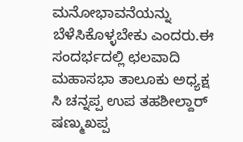ಮನೋಭಾವನೆಯನ್ನು ಬೆಳೆಸಿಕೊಳ್ಳಬೇಕು ಎಂದರು.ಈ ಸಂದರ್ಭದಲ್ಲಿ ಛಲವಾದಿ ಮಹಾಸಭಾ ತಾಲೂಕು ಅಧ್ಯಕ್ಷ ಸಿ ಚನ್ನಪ್ಪ ಉಪ ತಹಶೀಲ್ದಾರ್ ಷಣ್ಮುಖಪ್ಪ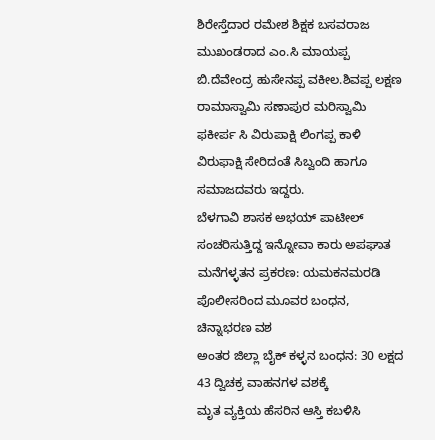ಶಿರೇಸ್ತೆದಾರ ರಮೇಶ ಶಿಕ್ಷಕ ಬಸವರಾಜ ಮುಖಂಡರಾದ ಎಂ.ಸಿ ಮಾಯಪ್ಪ ಬಿ.ದೆವೇಂದ್ರ ಹುಸೇನಪ್ಪ ವಕೀಲ.ಶಿವಪ್ಪ ಲಕ್ಷಣ ರಾಮಾಸ್ವಾಮಿ ಸಣಾಪುರ ಮರಿಸ್ವಾಮಿ ಫಕೀರ್ಪ ಸಿ ವಿರುಪಾಕ್ಷಿ ಲಿಂಗಪ್ಪ ಕಾಳಿ ವಿರುಫಾಕ್ಷಿ ಸೇರಿದಂತೆ ಸಿಬ್ವಂದಿ ಹಾಗೂ ಸಮಾಜದವರು ಇದ್ದರು.
ಬೆಳಗಾವಿ ಶಾಸಕ ಅಭಯ್ ಪಾಟೀಲ್ ಸಂಚರಿಸುತ್ತಿದ್ದ ಇನ್ನೋವಾ ಕಾರು ಅಪಘಾತ
ಮನೆಗಳ್ಳತನ ಪ್ರಕರಣ: ಯಮಕನಮರಡಿ ಪೊಲೀಸರಿಂದ ಮೂವರ ಬಂಧನ, ಚಿನ್ನಾಭರಣ ವಶ
ಅಂತರ ಜಿಲ್ಲಾ ಬೈಕ್ ಕಳ್ಳನ ಬಂಧನ: 30 ಲಕ್ಷದ 43 ದ್ವಿಚಕ್ರ ವಾಹನಗಳ ವಶಕ್ಕೆ
ಮೃತ ವ್ಯಕ್ತಿಯ ಹೆಸರಿನ ಆಸ್ತಿ ಕಬಳಿಸಿ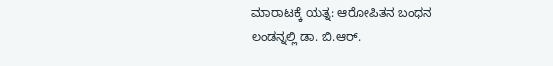ಮಾರಾಟಕ್ಕೆ ಯತ್ನ: ಆರೋಪಿತನ ಬಂಧನ
ಲಂಡನ್ನಲ್ಲಿ ಡಾ. ಬಿ.ಆರ್.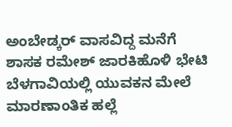ಅಂಬೇಡ್ಕರ್ ವಾಸವಿದ್ದ ಮನೆಗೆ ಶಾಸಕ ರಮೇಶ್ ಜಾರಕಿಹೊಳಿ ಭೇಟಿ
ಬೆಳಗಾವಿಯಲ್ಲಿ ಯುವಕನ ಮೇಲೆ ಮಾರಣಾಂತಿಕ ಹಲ್ಲೆ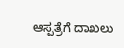ಆಸ್ಪತ್ರೆಗೆ ದಾಖಲು